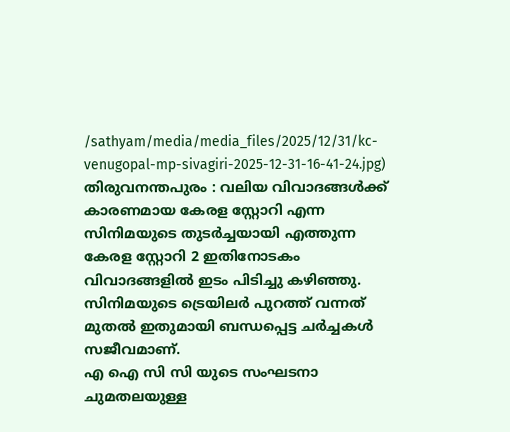/sathyam/media/media_files/2025/12/31/kc-venugopal-mp-sivagiri-2025-12-31-16-41-24.jpg)
തിരുവനന്തപുരം : വലിയ വിവാദങ്ങൾക്ക് കാരണമായ കേരള സ്റ്റോറി എന്ന സിനിമയുടെ തുടർച്ചയായി എത്തുന്ന കേരള സ്റ്റോറി 2 ഇതിനോടകം വിവാദങ്ങളിൽ ഇടം പിടിച്ചു കഴിഞ്ഞു.
സിനിമയുടെ ട്രെയിലർ പുറത്ത് വന്നത് മുതൽ ഇതുമായി ബന്ധപ്പെട്ട ചർച്ചകൾ സജീവമാണ്.
എ ഐ സി സി യുടെ സംഘടനാ ചുമതലയുള്ള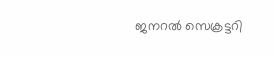ജനറൽ സെക്രട്ടറി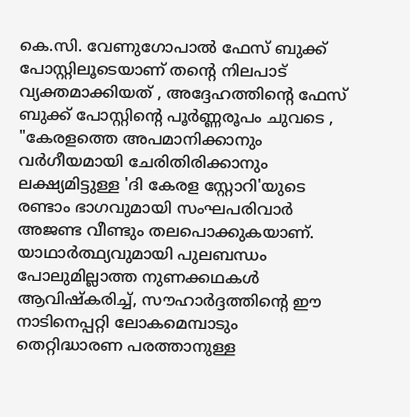കെ.സി. വേണുഗോപാൽ ഫേസ് ബുക്ക് പോസ്റ്റിലൂടെയാണ് തൻ്റെ നിലപാട് വ്യക്തമാക്കിയത് , അദ്ദേഹത്തിൻ്റെ ഫേസ് ബുക്ക് പോസ്റ്റിൻ്റെ പൂർണ്ണരൂപം ചുവടെ ,
"കേരളത്തെ അപമാനിക്കാനും വർഗീയമായി ചേരിതിരിക്കാനും ലക്ഷ്യമിട്ടുള്ള 'ദി കേരള സ്റ്റോറി'യുടെ രണ്ടാം ഭാഗവുമായി സംഘപരിവാർ അജണ്ട വീണ്ടും തലപൊക്കുകയാണ്.
യാഥാർത്ഥ്യവുമായി പുലബന്ധം പോലുമില്ലാത്ത നുണക്കഥകൾ ആവിഷ്കരിച്ച്, സൗഹാർദ്ദത്തിന്റെ ഈ നാടിനെപ്പറ്റി ലോകമെമ്പാടും തെറ്റിദ്ധാരണ പരത്താനുള്ള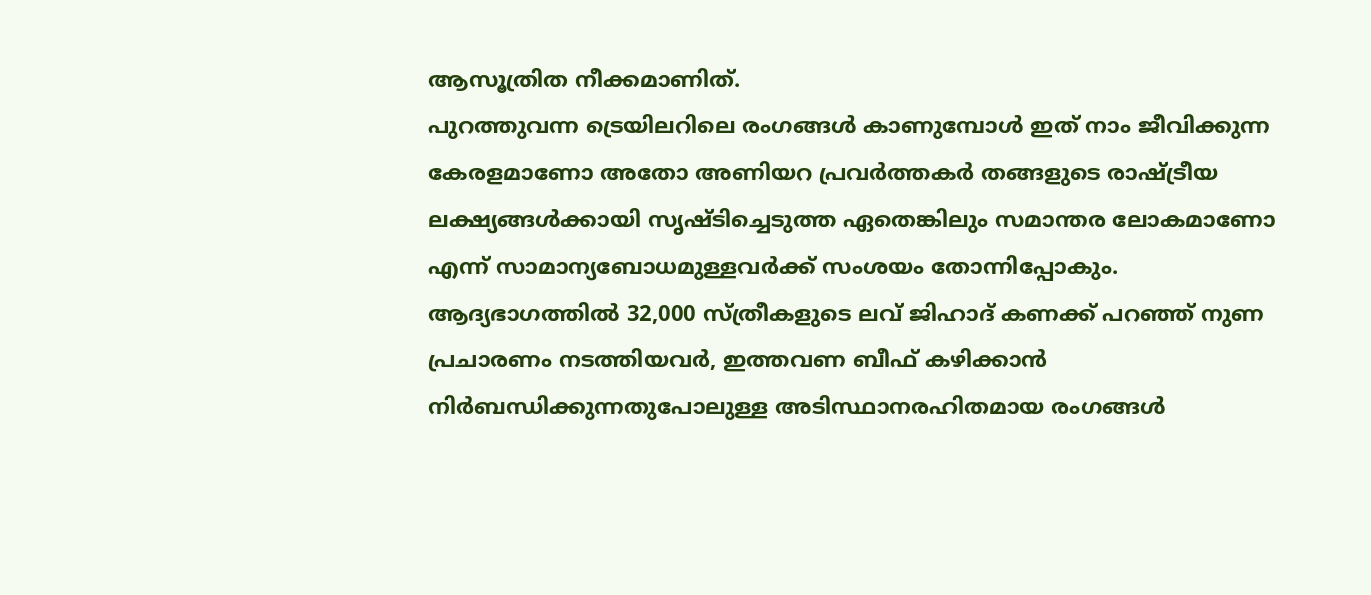ആസൂത്രിത നീക്കമാണിത്.
പുറത്തുവന്ന ട്രെയിലറിലെ രംഗങ്ങൾ കാണുമ്പോൾ ഇത് നാം ജീവിക്കുന്ന കേരളമാണോ അതോ അണിയറ പ്രവർത്തകർ തങ്ങളുടെ രാഷ്ട്രീയ ലക്ഷ്യങ്ങൾക്കായി സൃഷ്ടിച്ചെടുത്ത ഏതെങ്കിലും സമാന്തര ലോകമാണോ എന്ന് സാമാന്യബോധമുള്ളവർക്ക് സംശയം തോന്നിപ്പോകും.
ആദ്യഭാഗത്തിൽ 32,000 സ്ത്രീകളുടെ ലവ് ജിഹാദ് കണക്ക് പറഞ്ഞ് നുണ പ്രചാരണം നടത്തിയവർ, ഇത്തവണ ബീഫ് കഴിക്കാൻ നിർബന്ധിക്കുന്നതുപോലുള്ള അടിസ്ഥാനരഹിതമായ രംഗങ്ങൾ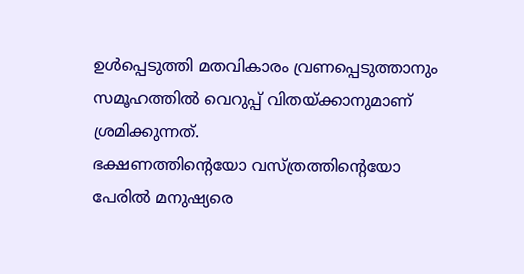ഉൾപ്പെടുത്തി മതവികാരം വ്രണപ്പെടുത്താനും സമൂഹത്തിൽ വെറുപ്പ് വിതയ്ക്കാനുമാണ് ശ്രമിക്കുന്നത്.
ഭക്ഷണത്തിന്റെയോ വസ്ത്രത്തിന്റെയോ പേരിൽ മനുഷ്യരെ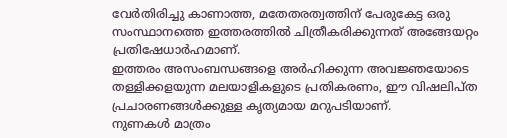വേർതിരിച്ചു കാണാത്ത, മതേതരത്വത്തിന് പേരുകേട്ട ഒരു സംസ്ഥാനത്തെ ഇത്തരത്തിൽ ചിത്രീകരിക്കുന്നത് അങ്ങേയറ്റം പ്രതിഷേധാർഹമാണ്.
ഇത്തരം അസംബന്ധങ്ങളെ അർഹിക്കുന്ന അവജ്ഞയോടെ തള്ളിക്കളയുന്ന മലയാളികളുടെ പ്രതികരണം, ഈ വിഷലിപ്ത പ്രചാരണങ്ങൾക്കുള്ള കൃത്യമായ മറുപടിയാണ്.
നുണകൾ മാത്രം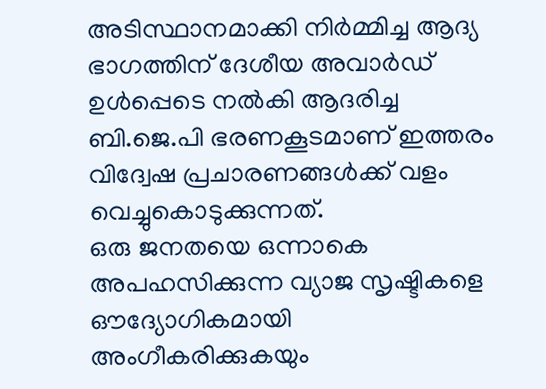അടിസ്ഥാനമാക്കി നിർമ്മിച്ച ആദ്യ ഭാഗത്തിന് ദേശീയ അവാർഡ് ഉൾപ്പെടെ നൽകി ആദരിച്ച ബി.ജെ.പി ഭരണകൂടമാണ് ഇത്തരം വിദ്വേഷ പ്രചാരണങ്ങൾക്ക് വളം വെച്ചുകൊടുക്കുന്നത്.
ഒരു ജനതയെ ഒന്നാകെ അപഹസിക്കുന്ന വ്യാജ സൃഷ്ടികളെ ഔദ്യോഗികമായി അംഗീകരിക്കുകയും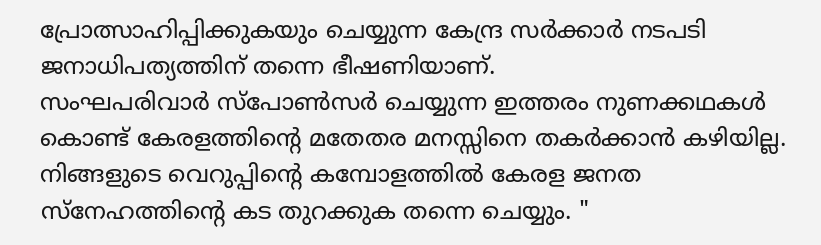പ്രോത്സാഹിപ്പിക്കുകയും ചെയ്യുന്ന കേന്ദ്ര സർക്കാർ നടപടി ജനാധിപത്യത്തിന് തന്നെ ഭീഷണിയാണ്.
സംഘപരിവാർ സ്പോൺസർ ചെയ്യുന്ന ഇത്തരം നുണക്കഥകൾ കൊണ്ട് കേരളത്തിന്റെ മതേതര മനസ്സിനെ തകർക്കാൻ കഴിയില്ല.
നിങ്ങളുടെ വെറുപ്പിന്റെ കമ്പോളത്തിൽ കേരള ജനത സ്നേഹത്തിന്റെ കട തുറക്കുക തന്നെ ചെയ്യും. "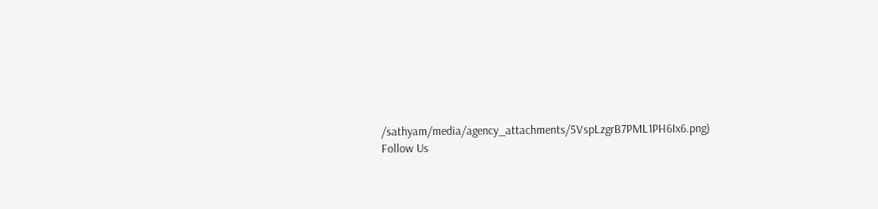/sathyam/media/agency_attachments/5VspLzgrB7PML1PH6Ix6.png)
Follow Us